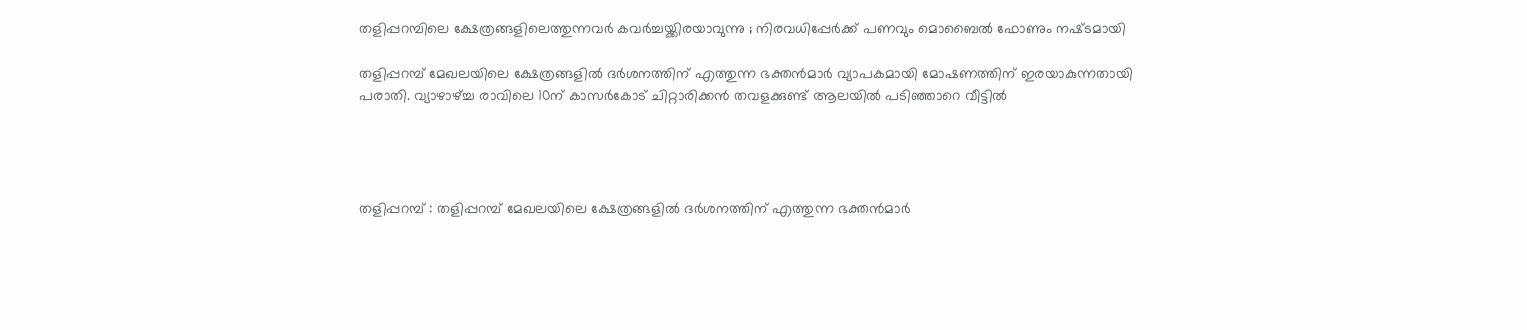തളിപ്പറമ്പിലെ ക്ഷേത്രങ്ങളിലെത്തുന്നവർ കവർച്ചയ്ക്കിരയാവുന്നു ; നിരവധിപ്പേർക്ക് പണവും മൊബൈൽ ഫോണും നഷ്‌ടമായി

തളിപ്പറമ്പ് മേഖലയിലെ ക്ഷേത്രങ്ങളിൽ ദർശനത്തിന് എത്തുന്ന ഭക്തൻമാർ വ്യാപകമായി മോഷണത്തിന് ഇരയാകുന്നതായി പരാതി. വ്യാഴാഴ്ച്ച രാവിലെ 10ന് കാസർകോട് ചിറ്റാരിക്കൻ തവളക്കുണ്ട് ആലയിൽ പടിഞ്ഞാറെ വീട്ടിൽ




തളിപ്പറമ്പ് : തളിപ്പറമ്പ് മേഖലയിലെ ക്ഷേത്രങ്ങളിൽ ദർശനത്തിന് എത്തുന്ന ഭക്തൻമാർ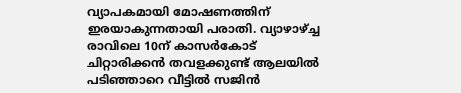വ്യാപകമായി മോഷണത്തിന് ഇരയാകുന്നതായി പരാതി. വ്യാഴാഴ്ച്ച രാവിലെ 10ന് കാസർകോട് ചിറ്റാരിക്കൻ തവളക്കുണ്ട് ആലയിൽ പടിഞ്ഞാറെ വീട്ടിൽ സജിൻ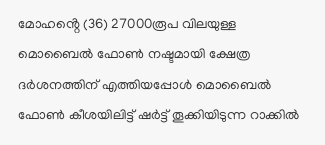മോഹൻ്റെ (36) 27000രൂപ വിലയുള്ള മൊബൈൽ ഫോൺ നഷ്ടമായി ക്ഷേത്ര ദർശനത്തിന് എത്തിയപ്പോൾ മൊബൈൽ ഫോൺ കീശയിലിട്ട് ഷർട്ട് തൂക്കിയിടുന്ന റാക്കിൽ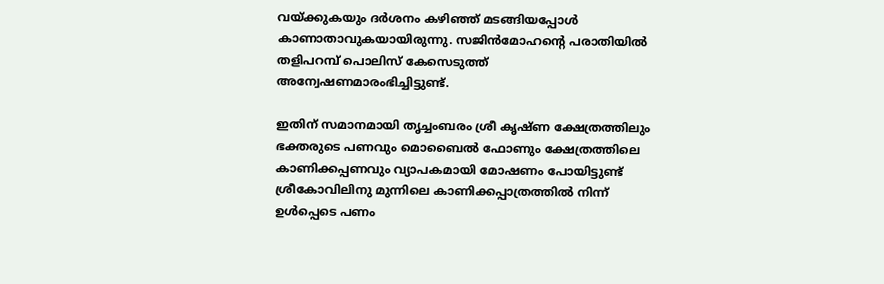വയ്ക്കുകയും ദർശനം കഴിഞ്ഞ് മടങ്ങിയപ്പോൾ കാണാതാവുകയായിരുന്നു. സജിൻമോഹൻ്റെ പരാതിയിൽ തളിപറമ്പ് പൊലിസ് കേസെടുത്ത് അന്വേഷണമാരംഭിച്ചിട്ടുണ്ട്.

ഇതിന് സമാനമായി തൃച്ചംബരം ശ്രീ കൃഷ്ണ ക്ഷേത്രത്തിലും ഭക്തരുടെ പണവും മൊബൈൽ ഫോണും ക്ഷേത്രത്തിലെ കാണിക്കപ്പണവും വ്യാപകമായി മോഷണം പോയിട്ടുണ്ട്  ശ്രീകോവിലിനു മുന്നിലെ കാണിക്കപ്പാത്രത്തിൽ നിന്ന് ഉൾപ്പെടെ പണം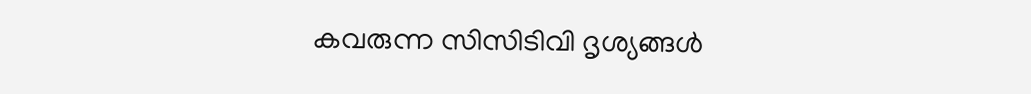കവരുന്ന സിസിടിവി ദൃശ്യങ്ങൾ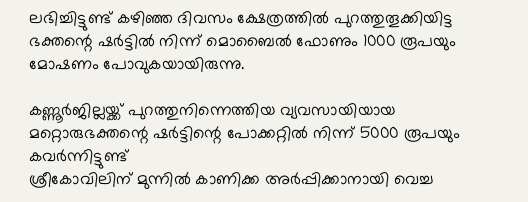ലഭിച്ചിട്ടുണ്ട് കഴിഞ്ഞ ദിവസം ക്ഷേത്രത്തിൽ പുറത്തുതൂക്കിയിട്ട ഭക്തന്റെ ഷർട്ടിൽ നിന്ന് മൊബൈൽ ഫോണും 1000 രൂപയും മോഷണം പോവുകയായിരുന്നു.

കണ്ണൂർജില്ലയ്ക്ക് പുറത്തുനിന്നെത്തിയ വ്യവസായിയായ മറ്റൊരുഭക്തന്റെ ഷർട്ടിന്റെ പോക്കറ്റിൽ നിന്ന് 5000 രൂപയും കവർന്നിട്ടുണ്ട്
ശ്രീകോവിലിന് മുന്നിൽ കാണിക്ക അർപ്പിക്കാനായി വെച്ച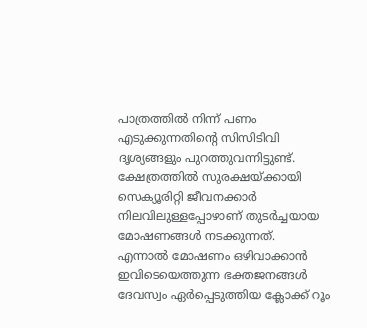പാത്രത്തിൽ നിന്ന് പണം എടുക്കുന്നതിന്റെ സിസിടിവി ദൃശ്യങ്ങളും പുറത്തുവന്നിട്ടുണ്ട്.
ക്ഷേത്രത്തിൽ സുരക്ഷയ്ക്കായി സെക്യൂരിറ്റി ജീവനക്കാർ നിലവിലുള്ളപ്പോഴാണ് തുടർച്ചയായ മോഷണങ്ങൾ നടക്കുന്നത്.
എന്നാൽ മോഷണം ഒഴിവാക്കാൻ ഇവിടെയെത്തുന്ന ഭക്തജനങ്ങൾ ദേവസ്വം ഏർപ്പെടുത്തിയ ക്ലോക്ക് റൂം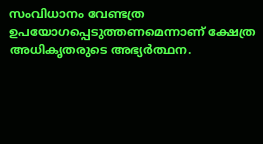സംവിധാനം വേണ്ടത്ര ഉപയോഗപ്പെടുത്തണമെന്നാണ് ക്ഷേത്ര അധികൃതരുടെ അഭ്യർത്ഥന.